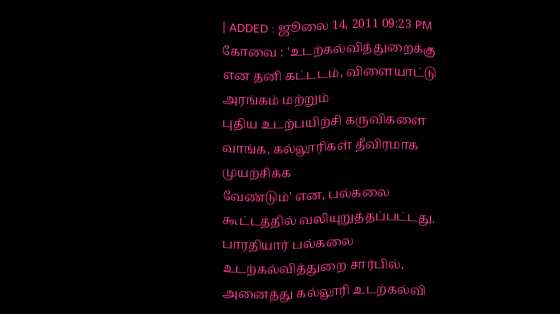| ADDED : ஜூலை 14, 2011 09:23 PM
கோவை : 'உடற்கல்வித்துறைக்கு என தனி கட்டடம், விளையாட்டு அரங்கம் மற்றும்
புதிய உடற்பயிற்சி கருவிகளை வாங்க, கல்லூரிகள் தீவிரமாக முயற்சிக்க
வேண்டும்' என, பல்கலை கூட்டத்தில் வலியுறுத்தப்பட்டது. பாரதியார் பல்கலை
உடற்கல்வித்துறை சார்பில், அனைத்து கல்லூரி உடற்கல்வி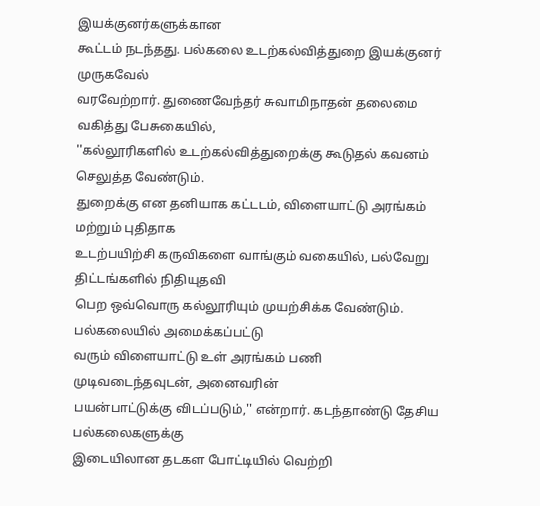இயக்குனர்களுக்கான
கூட்டம் நடந்தது. பல்கலை உடற்கல்வித்துறை இயக்குனர் முருகவேல்
வரவேற்றார். துணைவேந்தர் சுவாமிநாதன் தலைமை வகித்து பேசுகையில்,
''கல்லூரிகளில் உடற்கல்வித்துறைக்கு கூடுதல் கவனம் செலுத்த வேண்டும்.
துறைக்கு என தனியாக கட்டடம், விளையாட்டு அரங்கம் மற்றும் புதிதாக
உடற்பயிற்சி கருவிகளை வாங்கும் வகையில், பல்வேறு திட்டங்களில் நிதியுதவி
பெற ஒவ்வொரு கல்லூரியும் முயற்சிக்க வேண்டும். பல்கலையில் அமைக்கப்பட்டு
வரும் விளையாட்டு உள் அரங்கம் பணி முடிவடைந்தவுடன், அனைவரின்
பயன்பாட்டுக்கு விடப்படும்,'' என்றார். கடந்தாண்டு தேசிய பல்கலைகளுக்கு
இடையிலான தடகள போட்டியில் வெற்றி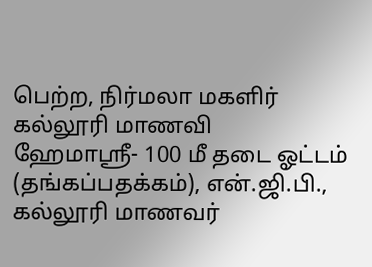பெற்ற, நிர்மலா மகளிர் கல்லூரி மாணவி
ஹேமாஸ்ரீ- 100 மீ தடை ஓட்டம் (தங்கப்பதக்கம்), என்.ஜி.பி., கல்லூரி மாணவர்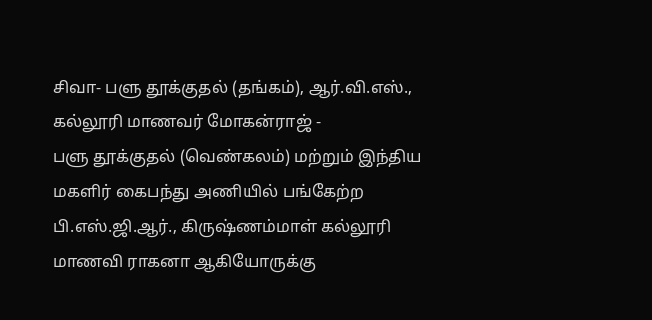சிவா- பளு தூக்குதல் (தங்கம்), ஆர்.வி.எஸ்., கல்லூரி மாணவர் மோகன்ராஜ் -
பளு தூக்குதல் (வெண்கலம்) மற்றும் இந்திய மகளிர் கைபந்து அணியில் பங்கேற்ற
பி.எஸ்.ஜி.ஆர்., கிருஷ்ணம்மாள் கல்லூரி மாணவி ராகனா ஆகியோருக்கு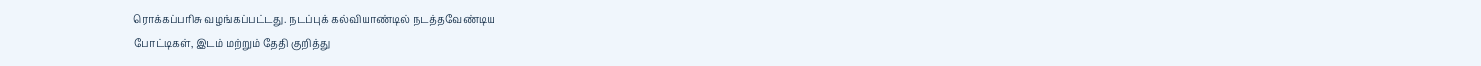ரொக்கப்பரிசு வழங்கப்பட்டது. நடப்புக் கல்வியாண்டில் நடத்தவேண்டிய
போட்டிகள், இடம் மற்றும் தேதி குறித்து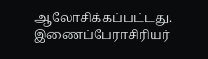ஆலோசிக்கப்பட்டது. இணைப்பேராசிரியர்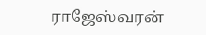ராஜேஸ்வரன்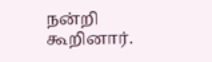நன்றி கூறினார்.